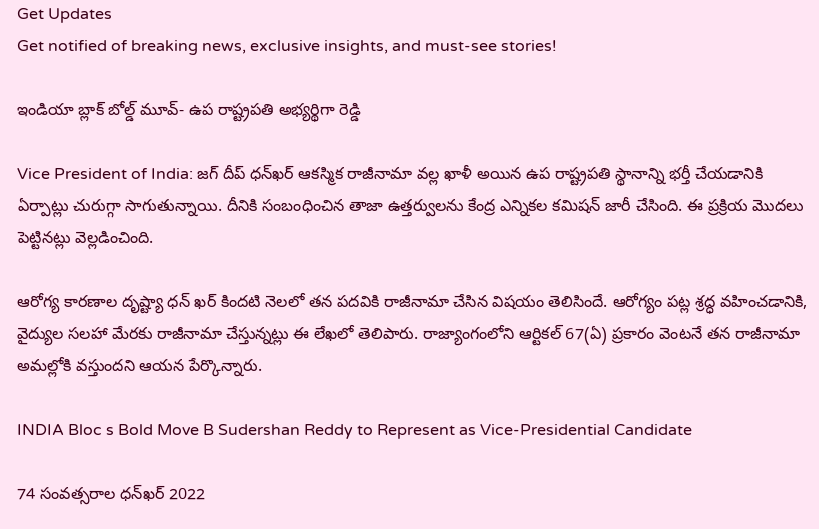Get Updates
Get notified of breaking news, exclusive insights, and must-see stories!

ఇండియా బ్లాక్ బోల్డ్ మూవ్- ఉప రాష్ట్రపతి అభ్యర్థిగా రెడ్డి

Vice President of India: జగ్ దీప్ ధన్‌ఖర్ ఆకస్మిక రాజీనామా వల్ల ఖాళీ అయిన ఉప రాష్ట్రపతి స్థానాన్ని భర్తీ చేయడానికి ఏర్పాట్లు చురుగ్గా సాగుతున్నాయి. దీనికి సంబంధించిన తాజా ఉత్తర్వులను కేంద్ర ఎన్నికల కమిషన్ జారీ చేసింది. ఈ ప్రక్రియ మొదలు పెట్టినట్లు వెల్లడించింది.

ఆరోగ్య కారణాల దృష్ట్యా ధన్ ఖర్ కిందటి నెలలో తన పదవికి రాజీనామా చేసిన విషయం తెలిసిందే. ఆరోగ్యం పట్ల శ్రద్ధ వహించడానికి, వైద్యుల సలహా మేరకు రాజీనామా చేస్తున్నట్లు ఈ లేఖలో తెలిపారు. రాజ్యాంగంలోని ఆర్టికల్ 67(ఏ) ప్రకారం వెంటనే తన రాజీనామా అమల్లోకి వస్తుందని ఆయన పేర్కొన్నారు.

INDIA Bloc s Bold Move B Sudershan Reddy to Represent as Vice-Presidential Candidate

74 సంవత్సరాల ధన్‌ఖర్ 2022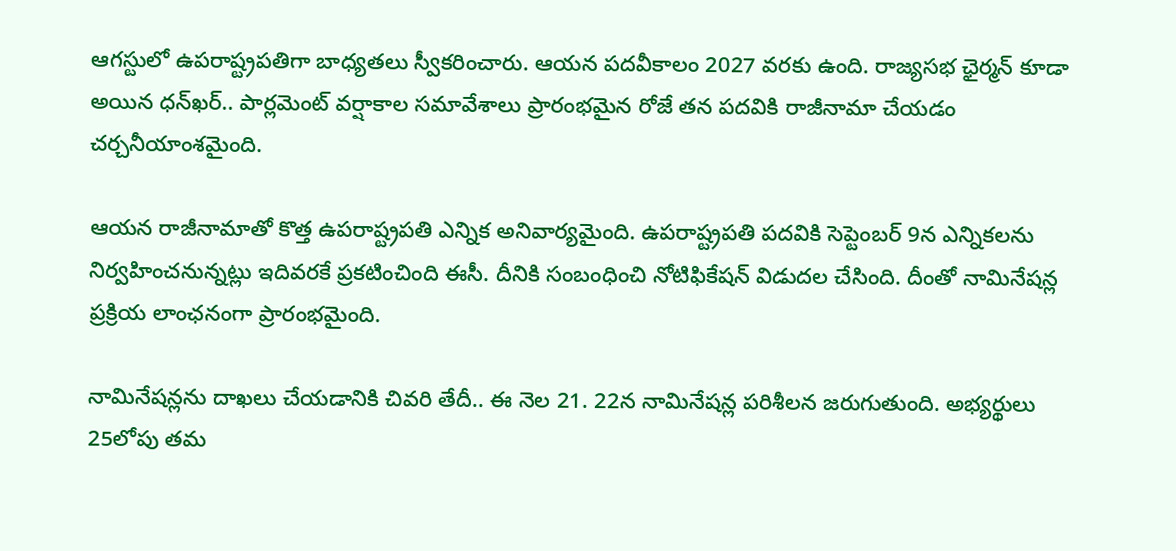ఆగస్టులో ఉపరాష్ట్రపతిగా బాధ్యతలు స్వీకరించారు. ఆయన పదవీకాలం 2027 వరకు ఉంది. రాజ్యసభ ఛైర్మన్‌ కూడా అయిన ధన్‌ఖర్.. పార్లమెంట్ వర్షాకాల సమావేశాలు ప్రారంభమైన రోజే తన పదవికి రాజీనామా చేయడం చర్చనీయాంశమైంది.

ఆయన రాజీనామాతో కొత్త ఉపరాష్ట్రపతి ఎన్నిక అనివార్యమైంది. ఉపరాష్ట్రపతి పదవికి సెప్టెంబర్ 9న ఎన్నికలను నిర్వహించనున్నట్లు ఇదివరకే ప్రకటించింది ఈసీ. దీనికి సంబంధించి నోటిఫికేషన్ విడుదల చేసింది. దీంతో నామినేషన్ల ప్రక్రియ లాంఛనంగా ప్రారంభమైంది.

నామినేషన్లను దాఖలు చేయడానికి చివరి తేదీ.. ఈ నెల 21. 22న నామినేషన్ల పరిశీలన జరుగుతుంది. అభ్యర్థులు 25లోపు తమ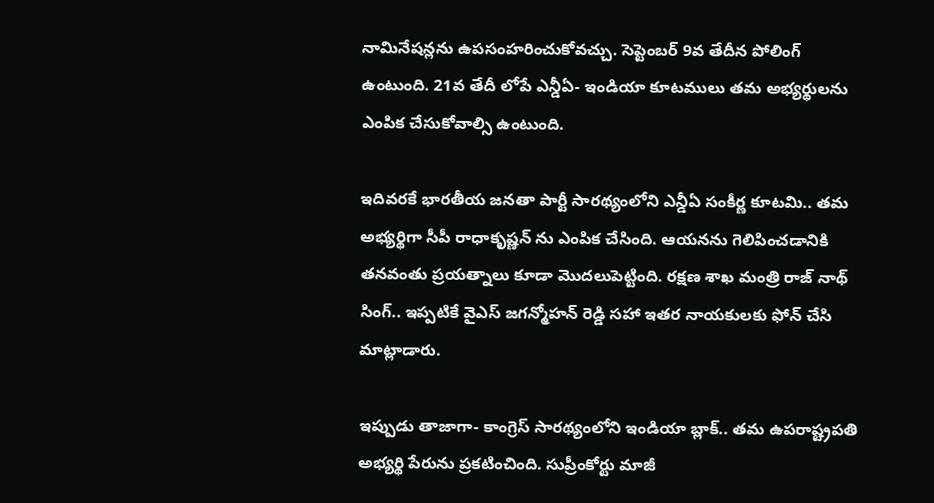నామినేషన్లను ఉపసంహరించుకోవచ్చు. సెప్టెంబర్ 9వ తేదీన పోలింగ్ ఉంటుంది. 21వ తేదీ లోపే ఎన్డీఏ- ఇండియా కూటములు తమ అభ్యర్థులను ఎంపిక చేసుకోవాల్సి ఉంటుంది.

ఇదివరకే భారతీయ జనతా పార్టీ సారథ్యంలోని ఎన్డీఏ సంకీర్ణ కూటమి.. తమ అభ్యర్థిగా సీపీ రాధాకృష్ణన్ ను ఎంపిక చేసింది. ఆయనను గెలిపించడానికి తనవంతు ప్రయత్నాలు కూడా మొదలుపెట్టింది. రక్షణ శాఖ మంత్రి రాజ్ నాథ్ సింగ్.. ఇప్పటికే వైఎస్ జగన్మోహన్ రెడ్డి సహా ఇతర నాయకులకు ఫోన్ చేసి మాట్లాడారు.

ఇప్పుడు తాజాగా- కాంగ్రెస్ సారథ్యంలోని ఇండియా బ్లాక్.. తమ ఉపరాష్ట్రపతి అభ్యర్థి పేరును ప్రకటించింది. సుప్రీంకోర్టు మాజీ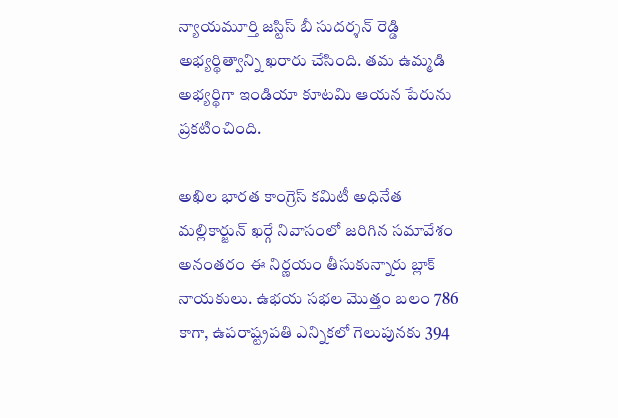న్యాయమూర్తి జస్టిస్ బీ సుదర్శన్ రెడ్డి అభ్యర్థిత్వాన్ని ఖరారు చేసింది. తమ ఉమ్మడి అభ్యర్థిగా ఇండియా కూటమి ఆయన పేరును ప్రకటించింది.

అఖిల భారత కాంగ్రెస్ కమిటీ అధినేత మల్లికార్జున్ ఖర్గే నివాసంలో జరిగిన సమావేశం అనంతరం ఈ నిర్ణయం తీసుకున్నారు బ్లాక్ నాయకులు. ఉభయ సభల మొత్తం బలం 786 కాగా, ఉపరాష్ట్రపతి ఎన్నికలో గెలుపునకు 394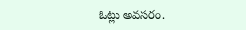ఓట్లు అవసరం.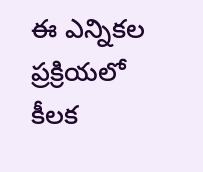ఈ ఎన్నికల ప్రక్రియలో కీలక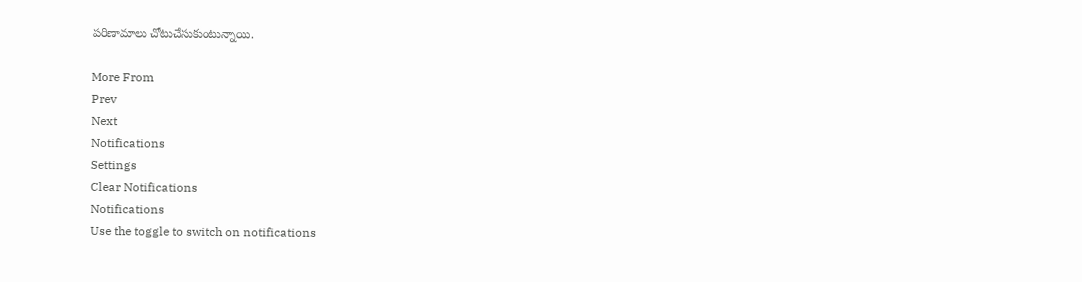పరిణామాలు చోటుచేసుకుంటున్నాయి.

More From
Prev
Next
Notifications
Settings
Clear Notifications
Notifications
Use the toggle to switch on notifications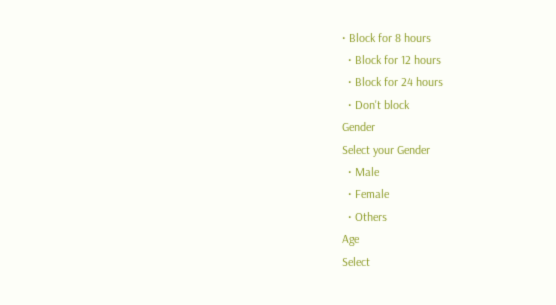• Block for 8 hours
  • Block for 12 hours
  • Block for 24 hours
  • Don't block
Gender
Select your Gender
  • Male
  • Female
  • Others
Age
Select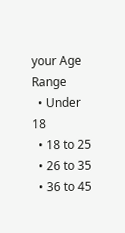your Age Range
  • Under 18
  • 18 to 25
  • 26 to 35
  • 36 to 45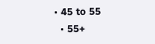• 45 to 55
  • 55+